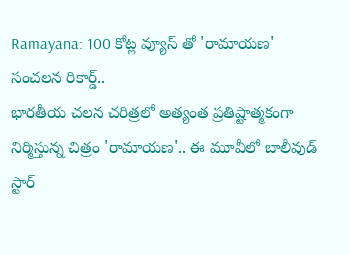Ramayana: 100 కోట్ల వ్యూస్ తో 'రామాయణ' సంచలన రికార్డ్..
భారతీయ చలన చరిత్రలో అత్యంత ప్రతిష్టాత్మకంగా నిర్మిస్తున్న చిత్రం 'రామాయణ'.. ఈ మూవీలో బాలీవుడ్ స్టార్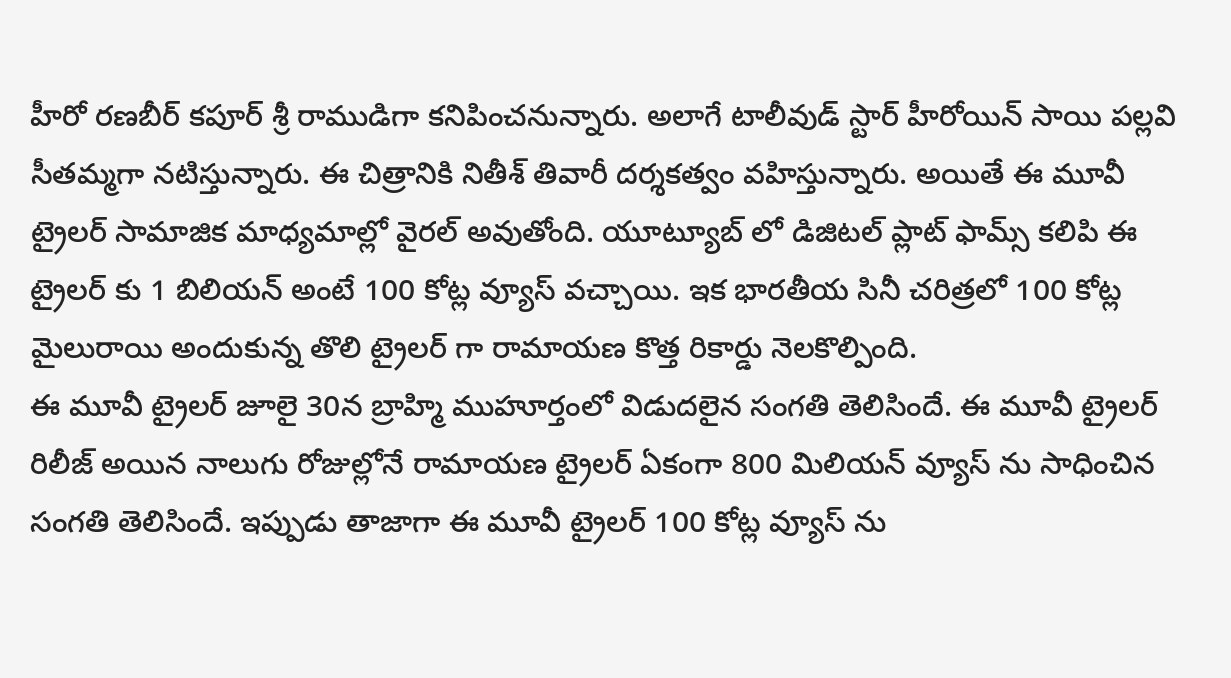హీరో రణబీర్ కపూర్ శ్రీ రాముడిగా కనిపించనున్నారు. అలాగే టాలీవుడ్ స్టార్ హీరోయిన్ సాయి పల్లవి సీతమ్మగా నటిస్తున్నారు. ఈ చిత్రానికి నితీశ్ తివారీ దర్శకత్వం వహిస్తున్నారు. అయితే ఈ మూవీ ట్రైలర్ సామాజిక మాధ్యమాల్లో వైరల్ అవుతోంది. యూట్యూబ్ లో డిజిటల్ ప్లాట్ ఫామ్స్ కలిపి ఈ ట్రైలర్ కు 1 బిలియన్ అంటే 100 కోట్ల వ్యూస్ వచ్చాయి. ఇక భారతీయ సినీ చరిత్రలో 100 కోట్ల మైలురాయి అందుకున్న తొలి ట్రైలర్ గా రామాయణ కొత్త రికార్డు నెలకొల్పింది.
ఈ మూవీ ట్రైలర్ జూలై 30న బ్రాహ్మి ముహూర్తంలో విడుదలైన సంగతి తెలిసిందే. ఈ మూవీ ట్రైలర్ రిలీజ్ అయిన నాలుగు రోజుల్లోనే రామాయణ ట్రైలర్ ఏకంగా 800 మిలియన్ వ్యూస్ ను సాధించిన సంగతి తెలిసిందే. ఇప్పుడు తాజాగా ఈ మూవీ ట్రైలర్ 100 కోట్ల వ్యూస్ ను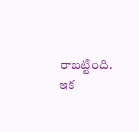రాబట్టింది. ఇక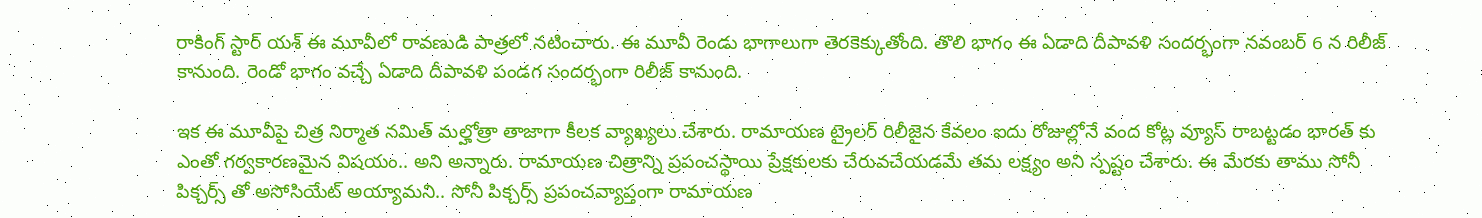రాకింగ్ స్టార్ యశ్ ఈ మూవీలో రావణుడి పాత్రలో నటించారు. ఈ మూవీ రెండు భాగాలుగా తెరకెక్కుతోంది. తొలి భాగం ఈ ఏడాది దీపావళి సందర్భంగా నవంబర్ 6 న రిలీజ్ కానుంది. రెండో భాగం వచ్చే ఏడాది దీపావళి పండగ సందర్భంగా రిలీజ్ కానుంది.

ఇక ఈ మూవీపై చిత్ర నిర్మాత నమిత్ మల్హోత్రా తాజాగా కీలక వ్యాఖ్యలు చేశారు. రామాయణ ట్రైలర్ రిలీజైన కేవలం ఐదు రోజుల్లోనే వంద కోట్ల వ్యూస్ రాబట్టడం భారత్ కు ఎంతో గర్వకారణమైన విషయం.. అని అన్నారు. రామాయణ చిత్రాన్ని ప్రపంచస్థాయి ప్రేక్షకులకు చేరువచేయడమే తమ లక్ష్యం అని స్పష్టం చేశారు. ఈ మేరకు తాము సోనీ పిక్చర్స్ తో అసోసియేట్ అయ్యామని.. సోనీ పిక్చర్స్ ప్రపంచవ్యాప్తంగా రామాయణ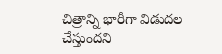చిత్రాన్ని భారీగా విడుదల చేస్తుందని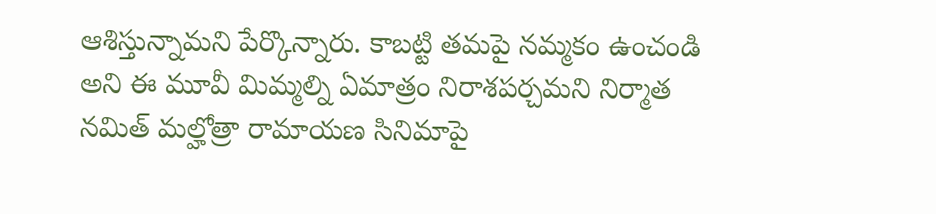ఆశిస్తున్నామని పేర్కొన్నారు. కాబట్టి తమపై నమ్మకం ఉంచండి అని ఈ మూవీ మిమ్మల్ని ఏమాత్రం నిరాశపర్చమని నిర్మాత నమిత్ మల్హోత్రా రామాయణ సినిమాపై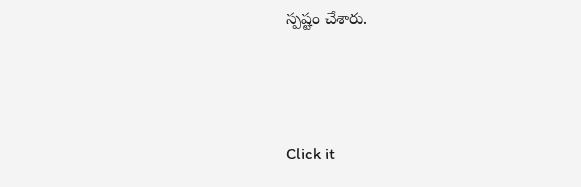స్పష్టం చేశారు.



Click it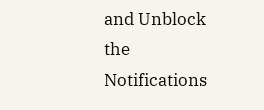and Unblock the Notifications